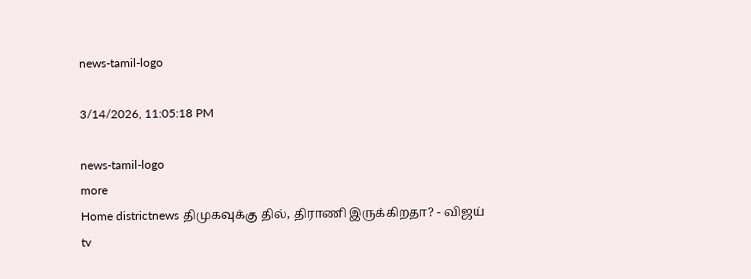news-tamil-logo

3/14/2026, 11:05:18 PM

news-tamil-logo
more
Home districtnews திமுகவுக்கு தில், திராணி இருக்கிறதா? - விஜய்
tv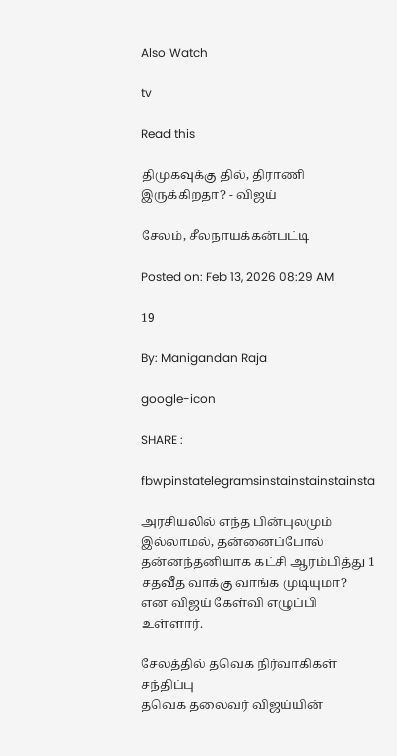Also Watch

tv

Read this

திமுகவுக்கு தில், திராணி இருக்கிறதா? - விஜய்

சேலம், சீலநாயக்கன்பட்டி

Posted on: Feb 13, 2026 08:29 AM

19

By: Manigandan Raja

google-icon

SHARE :

fbwpinstatelegramsinstainstainstainsta

அரசியலில் எந்த பின்புலமும் இல்லாமல், தன்னைப்போல் தன்னந்தனியாக கட்சி ஆரம்பித்து 1 சதவீத வாக்கு வாங்க முடியுமா? என விஜய் கேள்வி எழுப்பி உள்ளார்.

சேலத்தில் தவெக நிர்வாகிகள் சந்திப்பு
தவெக தலைவர் விஜய்யின்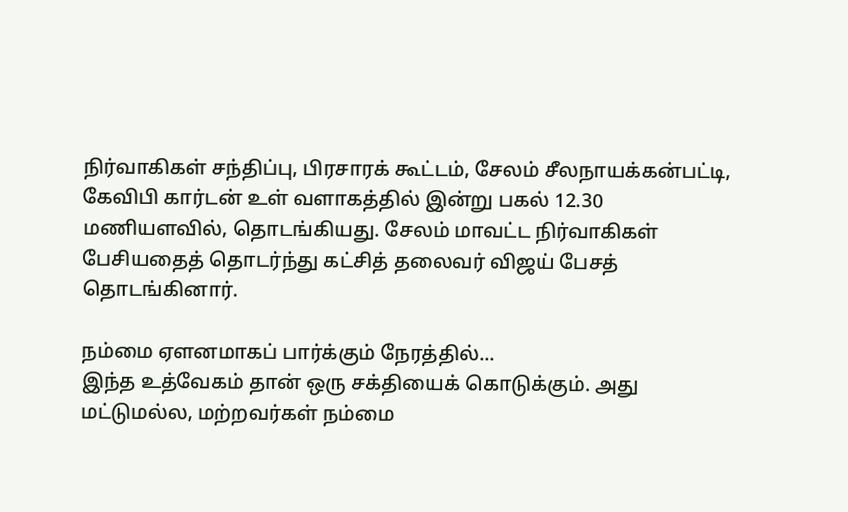நிர்வாகிகள் சந்திப்பு, பிரசாரக் கூட்டம், சேலம் சீலநாயக்கன்பட்டி, கேவிபி கார்டன் உள் வளாகத்தில் இன்று பகல் 12.30 மணியளவில், தொடங்கியது. சேலம் மாவட்ட நிர்வாகிகள் பேசியதைத் தொடர்ந்து கட்சித் தலைவர் விஜய் பேசத் தொடங்கினார்.

நம்மை ஏளனமாகப் பார்க்கும் நேரத்தில்...
இந்த உத்வேகம் தான் ஒரு சக்தியைக் கொடுக்கும். அது மட்டுமல்ல, மற்றவர்கள் நம்மை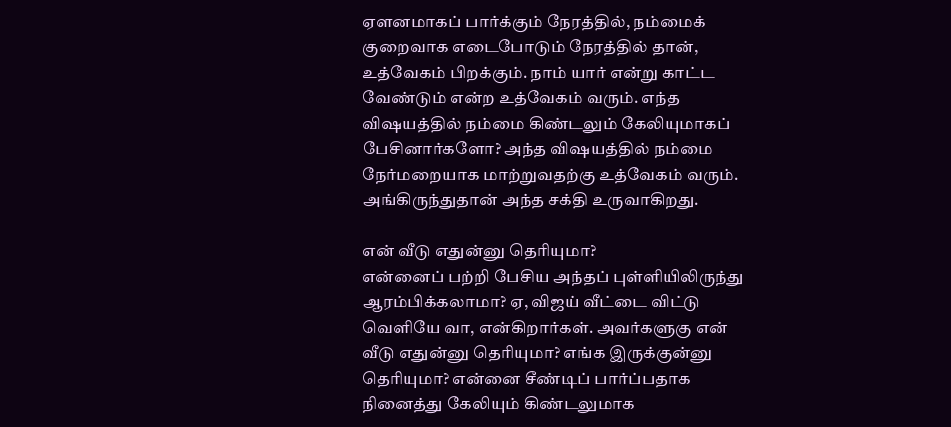ஏளனமாகப் பார்க்கும் நேரத்தில், நம்மைக் குறைவாக எடைபோடும் நேரத்தில் தான், உத்வேகம் பிறக்கும். நாம் யார் என்று காட்ட வேண்டும் என்ற உத்வேகம் வரும். எந்த விஷயத்தில் நம்மை கிண்டலும் கேலியுமாகப் பேசினார்களோ? அந்த விஷயத்தில் நம்மை நேர்மறையாக மாற்றுவதற்கு உத்வேகம் வரும். அங்கிருந்துதான் அந்த சக்தி உருவாகிறது.

என் வீடு எதுன்னு தெரியுமா?
என்னைப் பற்றி பேசிய அந்தப் புள்ளியிலிருந்து ஆரம்பிக்கலாமா? ஏ, விஜய் வீட்டை விட்டு வெளியே வா, என்கிறார்கள். அவர்களுகு என் வீடு எதுன்னு தெரியுமா? எங்க இருக்குன்னு தெரியுமா? என்னை சீண்டிப் பார்ப்பதாக நினைத்து கேலியும் கிண்டலுமாக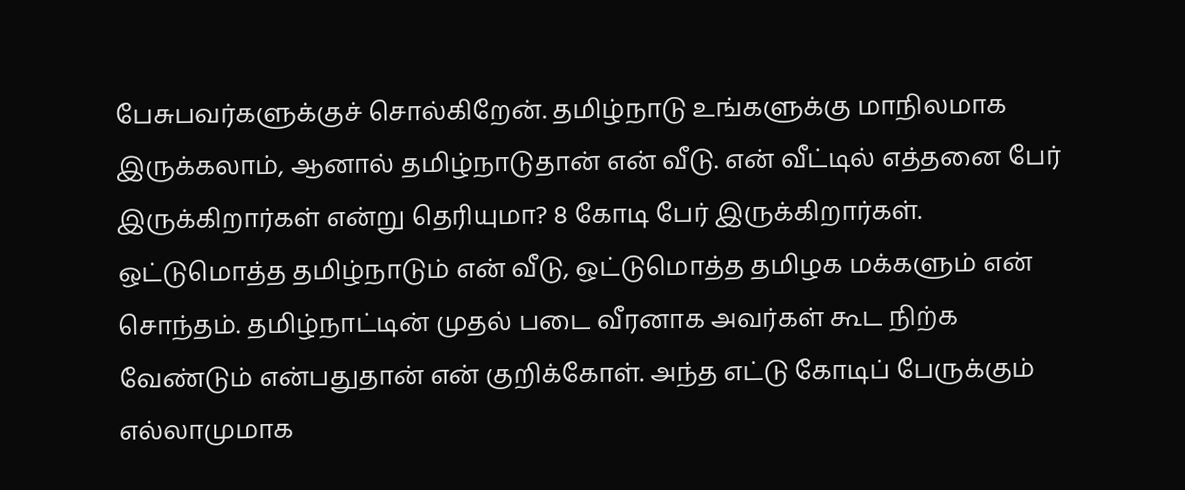பேசுபவர்களுக்குச் சொல்கிறேன். தமிழ்நாடு உங்களுக்கு மாநிலமாக இருக்கலாம், ஆனால் தமிழ்நாடுதான் என் வீடு. என் வீட்டில் எத்தனை பேர் இருக்கிறார்கள் என்று தெரியுமா? 8 கோடி பேர் இருக்கிறார்கள். ஒட்டுமொத்த தமிழ்நாடும் என் வீடு, ஒட்டுமொத்த தமிழக மக்களும் என் சொந்தம். தமிழ்நாட்டின் முதல் படை வீரனாக அவர்கள் கூட நிற்க வேண்டும் என்பதுதான் என் குறிக்கோள். அந்த எட்டு கோடிப் பேருக்கும் எல்லாமுமாக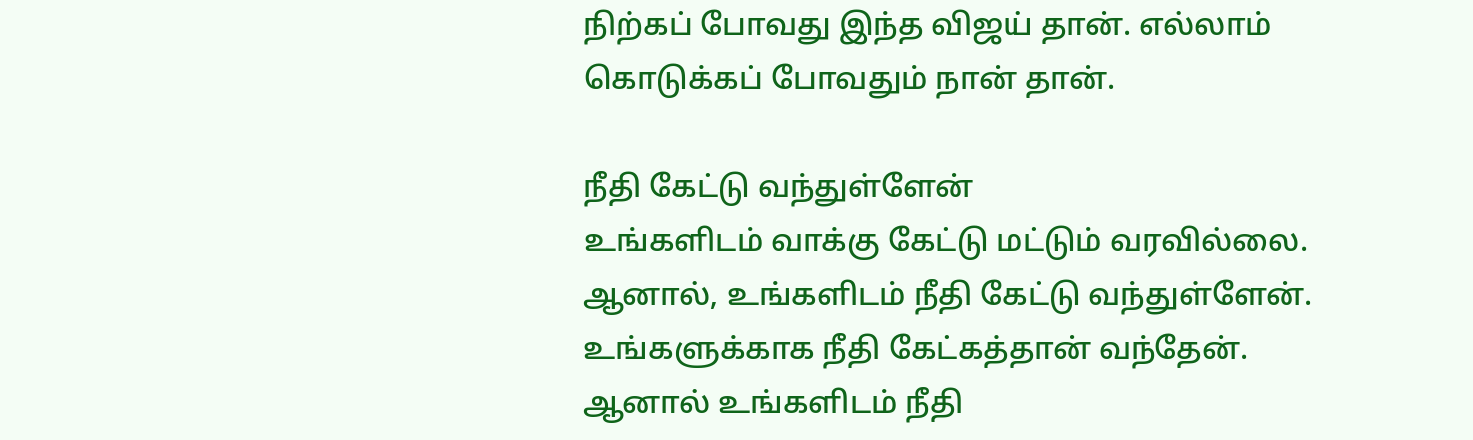நிற்கப் போவது இந்த விஜய் தான். எல்லாம் கொடுக்கப் போவதும் நான் தான்.

நீதி கேட்டு வந்துள்ளேன்
உங்களிடம் வாக்கு கேட்டு மட்டும் வரவில்லை. ஆனால், உங்களிடம் நீதி கேட்டு வந்துள்ளேன். உங்களுக்காக நீதி கேட்கத்தான் வந்தேன். ஆனால் உங்களிடம் நீதி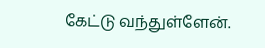கேட்டு வந்துள்ளேன்.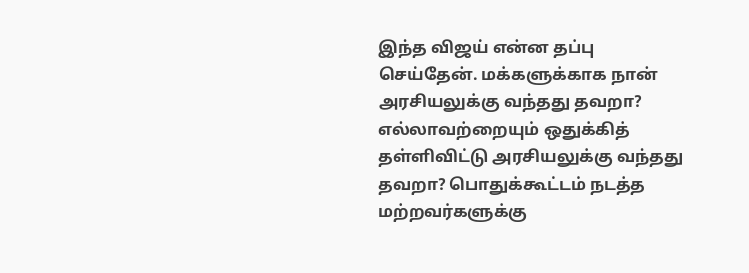இந்த விஜய் என்ன தப்பு செய்தேன். மக்களுக்காக நான் அரசியலுக்கு வந்தது தவறா? எல்லாவற்றையும் ஒதுக்கித் தள்ளிவிட்டு அரசியலுக்கு வந்தது தவறா? பொதுக்கூட்டம் நடத்த மற்றவர்களுக்கு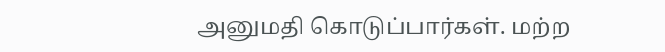அனுமதி கொடுப்பார்கள். மற்ற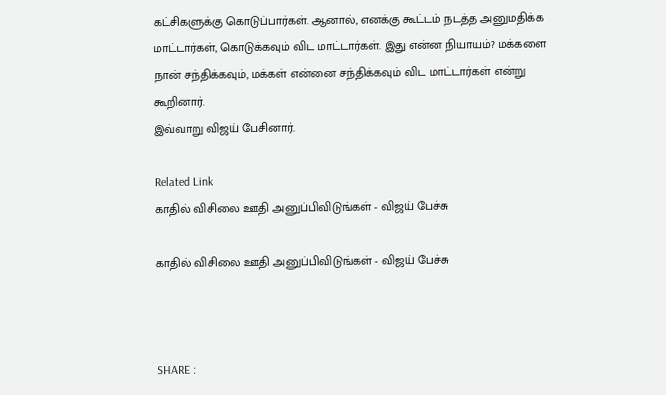கட்சிகளுக்கு கொடுப்பார்கள். ஆனால், எனக்கு கூட்டம் நடத்த அனுமதிக்க மாட்டார்கள், கொடுக்கவும் விட மாட்டார்கள். இது என்ன நியாயம்? மக்களை நான் சந்திக்கவும், மக்கள் என்னை சந்திக்கவும் விட மாட்டார்கள் என்று கூறினார்.
இவ்வாறு விஜய் பேசினார்.

Related Link
காதில் விசிலை ஊதி அனுப்பிவிடுங்கள் - விஜய் பேச்சு

காதில் விசிலை ஊதி அனுப்பிவிடுங்கள் - விஜய் பேச்சு



SHARE :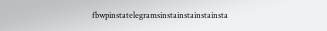fbwpinstatelegramsinstainstainstainsta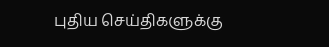புதிய செய்திகளுக்கு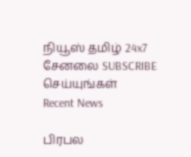நியூஸ் தமிழ் 24x7 சேனலை SUBSCRIBE செய்யுங்கள்
Recent News

பிரபல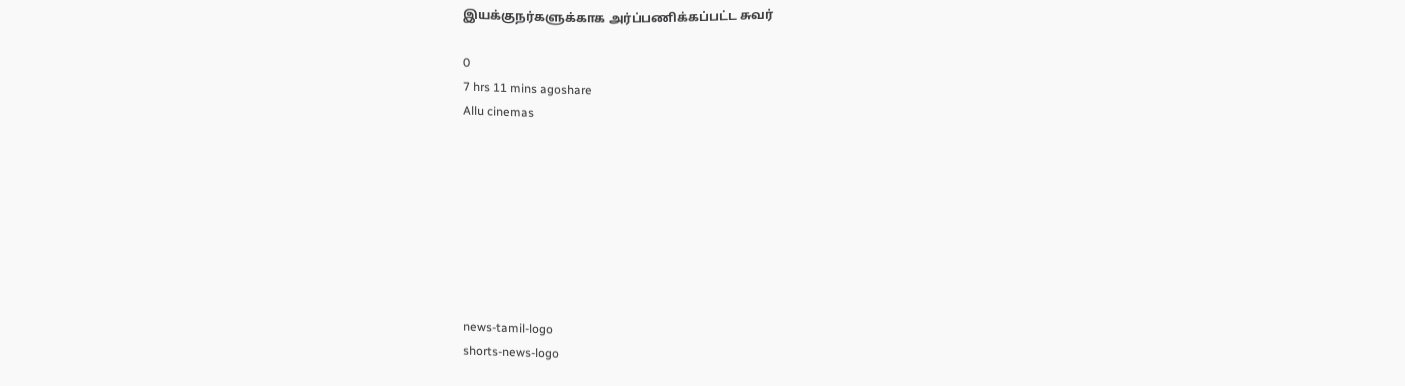இயக்குநர்களுக்காக அர்ப்பணிக்கப்பட்ட சுவர்

0
7 hrs 11 mins agoshare
Allu cinemas








news-tamil-logo
shorts-news-logo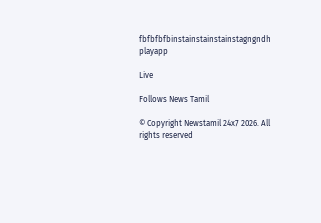fbfbfbfbinstainstainstainstagngndh
playapp

Live

Follows News Tamil

© Copyright Newstamil 24x7 2026. All rights reserved